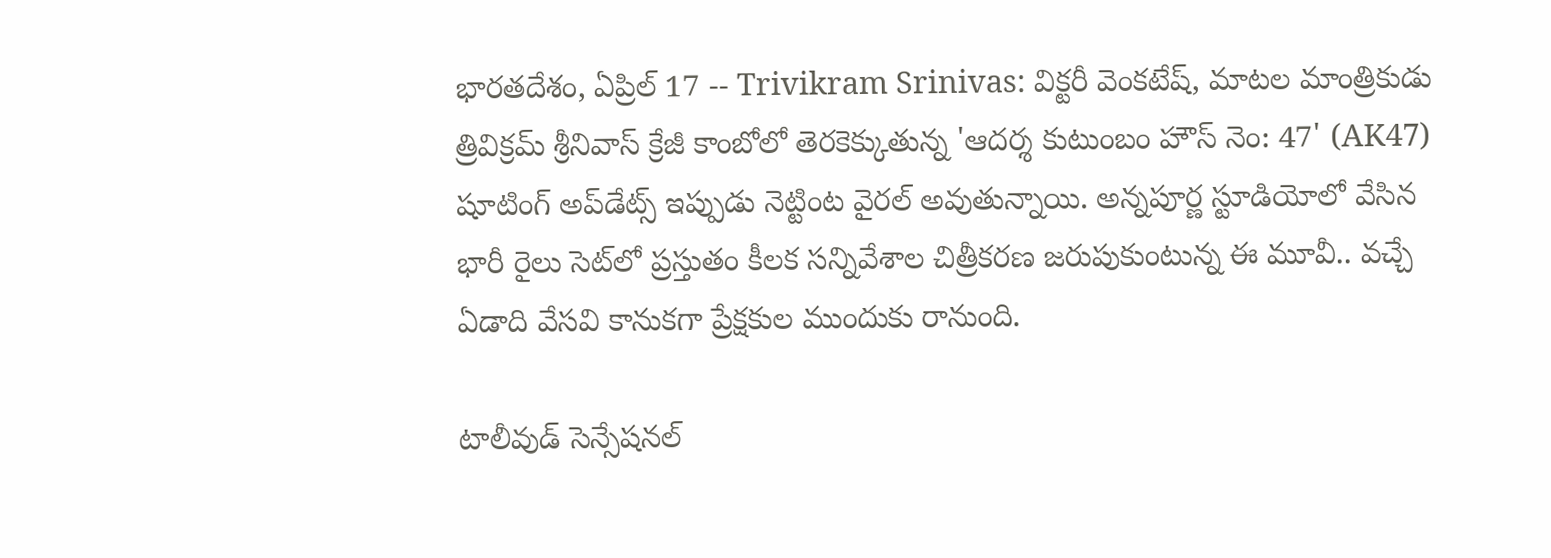భారతదేశం, ఏప్రిల్ 17 -- Trivikram Srinivas: విక్టరీ వెంకటేష్, మాటల మాంత్రికుడు త్రివిక్రమ్ శ్రీనివాస్ క్రేజీ కాంబోలో తెరకెక్కుతున్న 'ఆదర్శ కుటుంబం హౌస్ నెం: 47' (AK47) షూటింగ్ అప్‌డేట్స్ ఇప్పుడు నెట్టింట వైరల్ అవుతున్నాయి. అన్నపూర్ణ స్టూడియోలో వేసిన భారీ రైలు సెట్‌లో ప్రస్తుతం కీలక సన్నివేశాల చిత్రీకరణ జరుపుకుంటున్న ఈ మూవీ.. వచ్చే ఏడాది వేసవి కానుకగా ప్రేక్షకుల ముందుకు రానుంది.

టాలీవుడ్ సెన్సేషనల్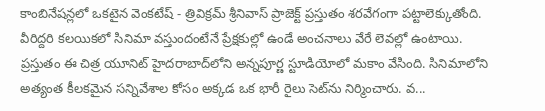కాంబినేషన్లలో ఒకటైన వెంకటేష్ - త్రివిక్రమ్ శ్రీనివాస్ ప్రాజెక్ట్ ప్రస్తుతం శరవేగంగా పట్టాలెక్కుతోంది. వీరిద్దరి కలయికలో సినిమా వస్తుందంటేనే ప్రేక్షకుల్లో ఉండే అంచనాలు వేరే లెవల్లో ఉంటాయి. ప్రస్తుతం ఈ చిత్ర యూనిట్ హైదరాబాద్‌లోని అన్నపూర్ణ స్టూడియోలో మకాం వేసింది. సినిమాలోని అత్యంత కీలకమైన సన్నివేశాల కోసం అక్కడ ఒక భారీ రైలు సెట్‌ను నిర్మించారు. వ...